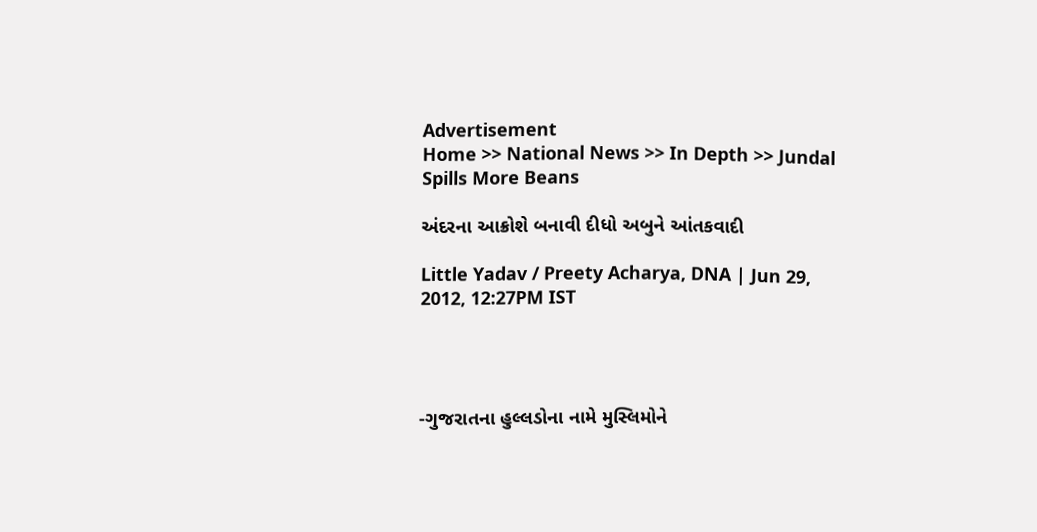Advertisement
Home >> National News >> In Depth >> Jundal Spills More Beans

અંદરના આક્રોશે બનાવી દીધો અબુને આંતકવાદી

Little Yadav / Preety Acharya, DNA | Jun 29, 2012, 12:27PM IST




-ગુજરાતના હુલ્લડોના નામે મુસ્લિમોને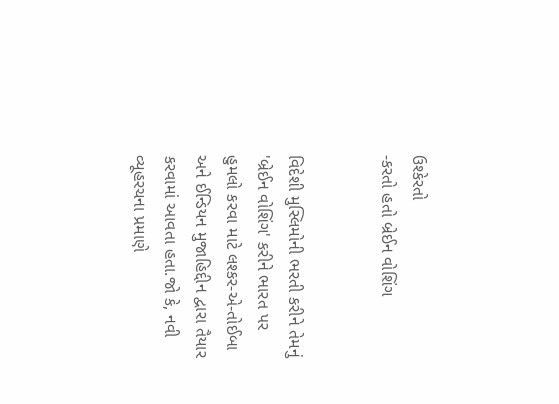ઉશ્કેરતો
-કરતો હતો બ્રેઈન વોશિંગ


વિદેશી મુસ્લિમોની ભરતી કરીને તેમનું 'બ્રેઈન વોશિંગ' કરીને ભારત પર હુમલો કરવા માટે લશ્કર-એ-તોઈબા અને ઈન્ડિયન મુજાહિદ્દીન દ્વારા તૈયાર કરવામાં આવતા હતા.જો કે, નવી વ્યૂહરચના પ્રમાણે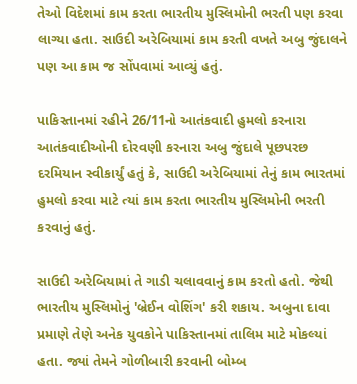તેઓ વિદેશમાં કામ કરતા ભારતીય મુસ્લિમોની ભરતી પણ કરવા લાગ્યા હતા. સાઉદી અરેબિયામાં કામ કરતી વખતે અબુ જુંદાલને પણ આ કામ જ સોંપવામાં આવ્યું હતું.

પાકિસ્તાનમાં રહીને 26/11નો આતંકવાદી હુમલો કરનારા આતંકવાદીઓની દોરવણી કરનારા અબુ જુંદાલે પૂછપરછ દરમિયાન સ્વીકાર્યું હતું કે, સાઉદી અરેબિયામાં તેનું કામ ભારતમાં હુમલો કરવા માટે ત્યાં કામ કરતા ભારતીય મુસ્લિમોની ભરતી કરવાનું હતું.

સાઉદી અરેબિયામાં તે ગાડી ચલાવવાનું કામ કરતો હતો. જેથી ભારતીય મુસ્લિમોનું 'બ્રેઈન વોશિંગ' કરી શકાય. અબુના દાવા પ્રમાણે તેણે અનેક યુવકોને પાકિસ્તાનમાં તાલિમ માટે મોકલ્યાં હતા. જ્યાં તેમને ગોળીબારી કરવાની બોમ્બ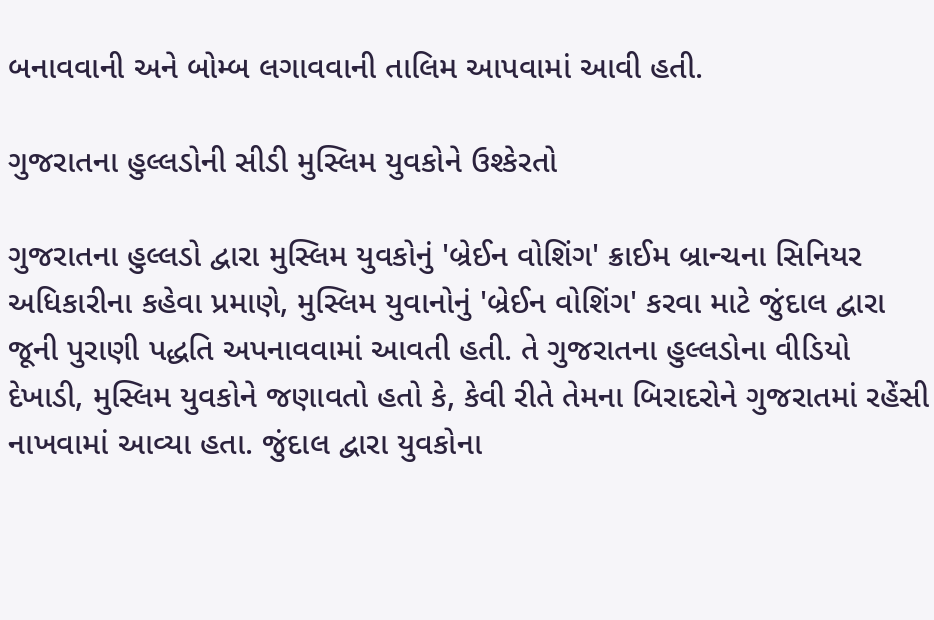બનાવવાની અને બોમ્બ લગાવવાની તાલિમ આપવામાં આવી હતી.

ગુજરાતના હુલ્લડોની સીડી મુસ્લિમ યુવકોને ઉશ્કેરતો

ગુજરાતના હુલ્લડો દ્વારા મુસ્લિમ યુવકોનું 'બ્રેઈન વોશિંગ' ક્રાઈમ બ્રાન્ચના સિનિયર અધિકારીના કહેવા પ્રમાણે, મુસ્લિમ યુવાનોનું 'બ્રેઈન વોશિંગ' કરવા માટે જુંદાલ દ્વારા જૂની પુરાણી પદ્ધતિ અપનાવવામાં આવતી હતી. તે ગુજરાતના હુલ્લડોના વીડિયો દેખાડી, મુસ્લિમ યુવકોને જણાવતો હતો કે, કેવી રીતે તેમના બિરાદરોને ગુજરાતમાં રહેંસી નાખવામાં આવ્યા હતા. જુંદાલ દ્વારા યુવકોના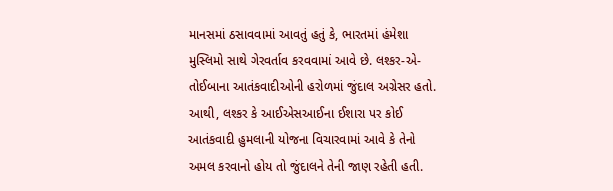માનસમાં ઠસાવવામાં આવતું હતું કે, ભારતમાં હંમેશા મુસ્લિમો સાથે ગેરવર્તાવ કરવવામાં આવે છે. લશ્કર-એ-તોઈબાના આતંકવાદીઓની હરોળમાં જુંદાલ અગ્રેસર હતો. આથી, લશ્કર કે આઈએસઆઈના ઈશારા પર કોઈ આતંકવાદી હુમલાની યોજના વિચારવામાં આવે કે તેનો અમલ કરવાનો હોય તો જુંદાલને તેની જાણ રહેતી હતી.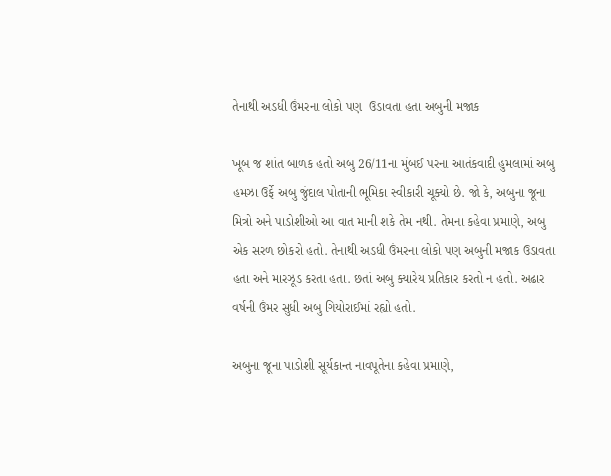તેનાથી અડધી ઉંમરના લોકો પણ  ઉડાવતા હતા અબુની મજાક

ખૂબ જ શાંત બાળક હતો અબુ 26/11ના મુંબઈ પરના આતંકવાદી હુમલામાં અબુ હમઝા ઉર્ફે અબુ જુંદાલ પોતાની ભૂમિકા સ્વીકારી ચૂક્યો છે. જો કે, અબુના જૂના મિત્રો અને પાડોશીઓ આ વાત માની શકે તેમ નથી. તેમના કહેવા પ્રમાણે, અબુ એક સરળ છોકરો હતો. તેનાથી અડધી ઉંમરના લોકો પણ અબુની મજાક ઉડાવતા હતા અને મારઝૂડ કરતા હતા. છતાં અબુ ક્યારેય પ્રતિકાર કરતો ન હતો. અઢાર વર્ષની ઉંમર સુધી અબુ ગિયોરાઈમાં રહ્યો હતો.

અબુના જૂના પાડોશી સૂર્યકાન્ત નાવપૂતેના કહેવા પ્રમાણે,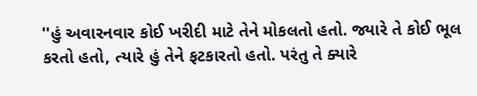''હું અવારનવાર કોઈ ખરીદી માટે તેને મોકલતો હતો. જ્યારે તે કોઈ ભૂલ કરતો હતો, ત્યારે હું તેને ફટકારતો હતો. પરંતુ તે ક્યારે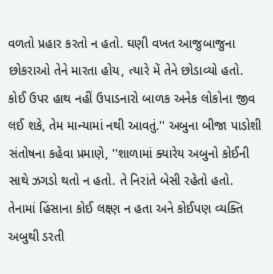વળતો પ્રહાર કરતો ન હતો. ઘણી વખત આજુબાજુના છોકરાઓ તેને મારતા હોય, ત્યારે મેં તેને છોડાવ્યો હતો. કોઈ ઉપર હાથ નહીં ઉપાડનારો બાળક અનેક લોકોના જીવ લઈ શકે, તેમ માન્યામાં નથી આવતું.'' અબુના બીજા પાડોશી સંતોષના કહેવા પ્રમાણે, ''શાળામાં ક્યારેય અબુનો કોઈની સાથે ઝગડો થતો ન હતો. તે નિરાંતે બેસી રહેતો હતો. તેનામાં હિંસાના કોઈ લક્ષ્ણ ન હતા અને કોઈપણ વ્યક્તિ અબુથી ડરતી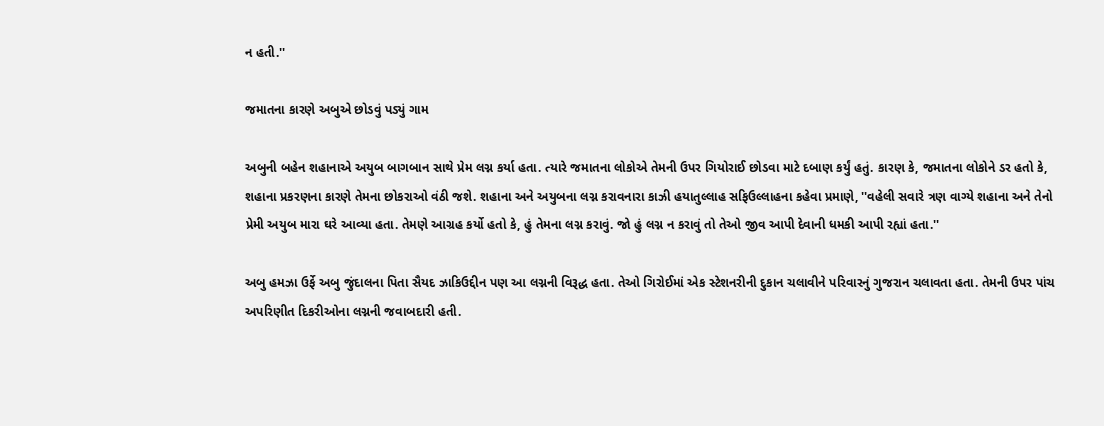ન હતી.''

જમાતના કારણે અબુએ છોડવું પડ્યું ગામ

અબુની બહેન શહાનાએ અયુબ બાગબાન સાથે પ્રેમ લગ્ન કર્યા હતા. ત્યારે જમાતના લોકોએ તેમની ઉપર ગિયોરાઈ છોડવા માટે દબાણ કર્યું હતું. કારણ કે, જમાતના લોકોને ડર હતો કે, શહાના પ્રકરણના કારણે તેમના છોકરાઓ વંઠી જશે. શહાના અને અયુબના લગ્ન કરાવનારા કાઝી હયાતુલ્લાહ સફિઉલ્લાહના કહેવા પ્રમાણે, ''વહેલી સવારે ત્રણ વાગ્યે શહાના અને તેનો પ્રેમી અયુબ મારા ઘરે આવ્યા હતા. તેમણે આગ્રહ કર્યો હતો કે, હું તેમના લગ્ન કરાવું. જો હું લગ્ન ન કરાવું તો તેઓ જીવ આપી દેવાની ધમકી આપી રહ્યાં હતા.''

અબુ હમઝા ઉર્ફે અબુ જુંદાલના પિતા સૈયદ ઝાકિઉદ્દીન પણ આ લગ્નની વિરૂદ્ધ હતા. તેઓ ગિરોઈમાં એક સ્ટેશનરીની દુકાન ચલાવીને પરિવારનું ગુજરાન ચલાવતા હતા. તેમની ઉપર પાંચ અપરિણીત દિકરીઓના લગ્નની જવાબદારી હતી.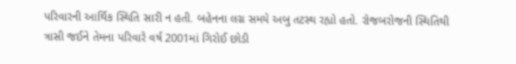પરિવારની આર્થિક સ્થિતિ સારી ન હતી. બહેનના લગ્ન સમયે અબુ તટસ્થ રહ્યો હતો. રોજબરોજની સ્થિતિથી ત્રાસી જઈને તેમના પરિવારે વર્ષ 2001માં ગિરોઈ છોડી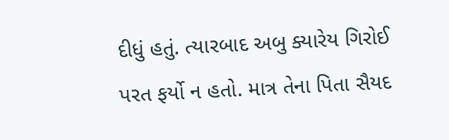દીધું હતું. ત્યારબાદ અબુ ક્યારેય ગિરોઈ પરત ફર્યો ન હતો. માત્ર તેના પિતા સૈયદ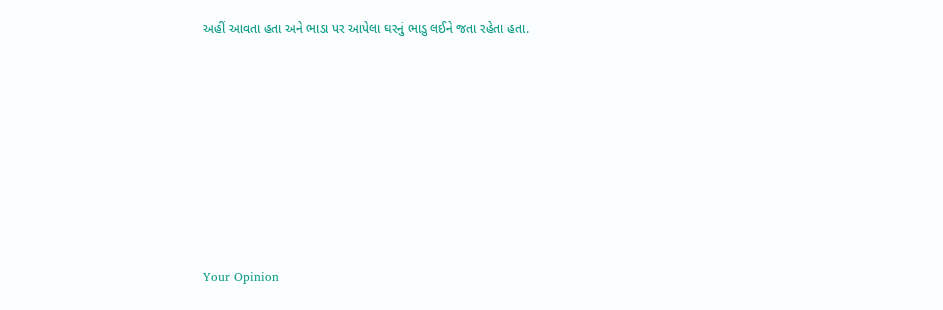અહીં આવતા હતા અને ભાડા પર આપેલા ઘરનું ભાડુ લઈને જતા રહેતા હતા.








Your Opinion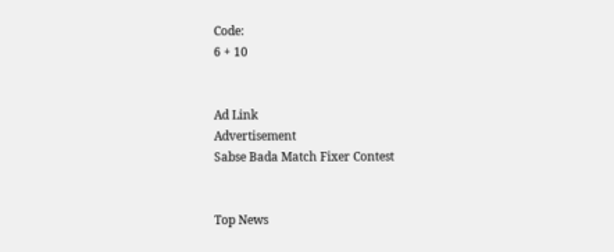Code:
6 + 10


Ad Link
Advertisement
Sabse Bada Match Fixer Contest


Top News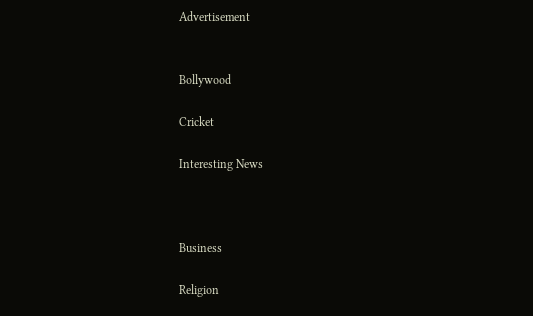Advertisement


Bollywood

Cricket

Interesting News



Business

Religion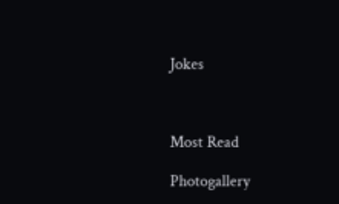Jokes



Most Read

Photogallery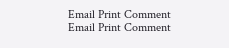Email Print Comment
Email Print Comment